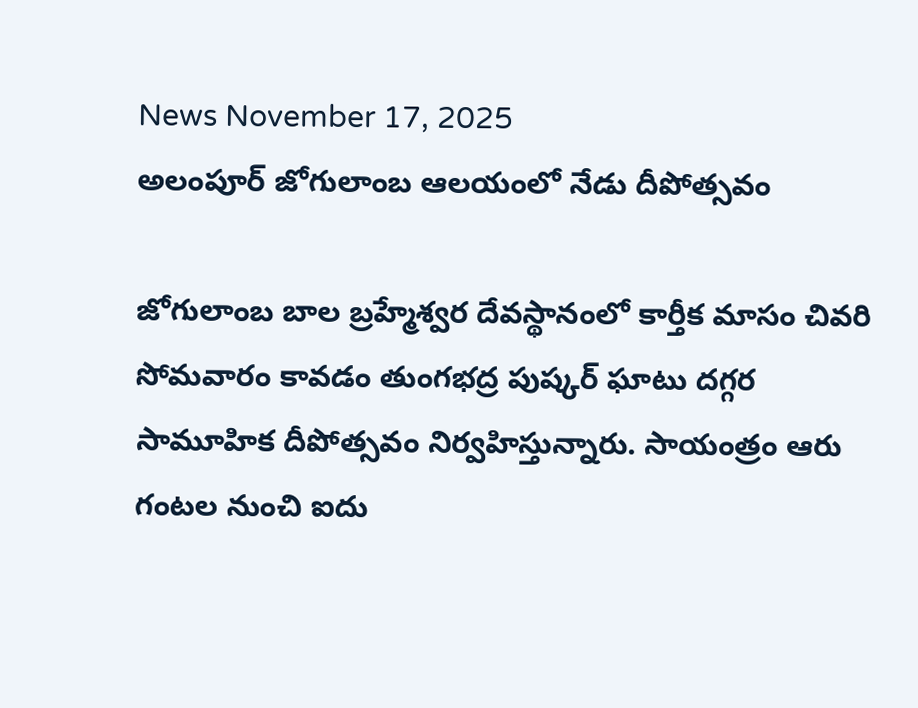News November 17, 2025
అలంపూర్ జోగులాంబ ఆలయంలో నేడు దీపోత్సవం

జోగులాంబ బాల బ్రహ్మేశ్వర దేవస్థానంలో కార్తీక మాసం చివరి సోమవారం కావడం తుంగభద్ర పుష్కర్ ఘాటు దగ్గర సామూహిక దీపోత్సవం నిర్వహిస్తున్నారు. సాయంత్రం ఆరు గంటల నుంచి ఐదు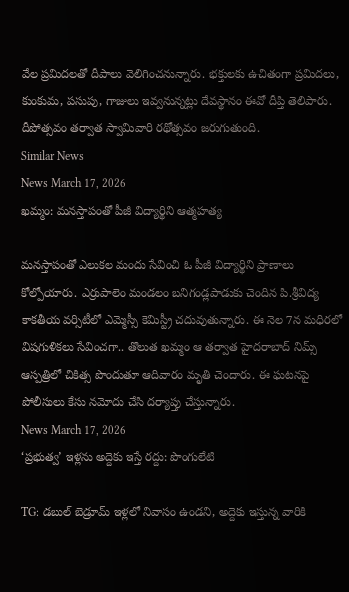వేల ప్రమిదలతో దీపాలు వెలిగించనున్నారు. భక్తులకు ఉచితంగా ప్రమిదలు, కుంకుమ, పసుపు, గాజులు ఇవ్వనున్నట్లు దేవస్థానం ఈవో దీప్తి తెలిపారు. దీపోత్సవం తర్వాత స్వామివారి రథోత్సవం జరుగుతుంది.
Similar News
News March 17, 2026
ఖమ్మం: మనస్తాపంతో పీజీ విద్యార్థిని ఆత్మహత్య

మనస్తాపంతో ఎలుకల మందు సేవించి ఓ పీజీ విద్యార్థిని ప్రాణాలు కోల్పోయారు. ఎర్రుపాలెం మండలం బనిగండ్లపాడుకు చెందిన పి.శ్రీవిద్య కాకతీయ వర్సిటీలో ఎమ్మెస్సీ కెమిస్ట్రీ చదువుతున్నారు. ఈ నెల 7న మధిరలో విషగుళికలు సేవించగా.. తొలుత ఖమ్మం ఆ తర్వాత హైదరాబాద్ నిమ్స్ ఆస్పత్రిలో చికిత్స పొందుతూ ఆదివారం మృతి చెందారు. ఈ ఘటనపై పోలీసులు కేసు నమోదు చేసి దర్యాప్తు చేస్తున్నారు.
News March 17, 2026
‘ప్రభుత్వ’ ఇళ్లను అద్దెకు ఇస్తే రద్దు: పొంగులేటి

TG: డబుల్ బెడ్రూమ్ ఇళ్లలో నివాసం ఉండని, అద్దెకు ఇస్తున్న వారికి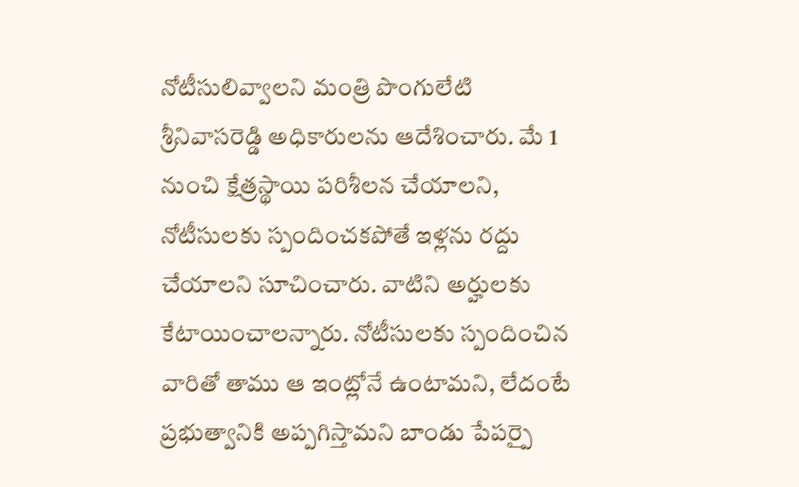నోటీసులివ్వాలని మంత్రి పొంగులేటి శ్రీనివాసరెడ్డి అధికారులను ఆదేశించారు. మే 1 నుంచి క్షేత్రస్థాయి పరిశీలన చేయాలని, నోటీసులకు స్పందించకపోతే ఇళ్లను రద్దు చేయాలని సూచించారు. వాటిని అర్హులకు కేటాయించాలన్నారు. నోటీసులకు స్పందించిన వారితో తాము ఆ ఇంట్లోనే ఉంటామని, లేదంటే ప్రభుత్వానికి అప్పగిస్తామని బాండు పేపర్పై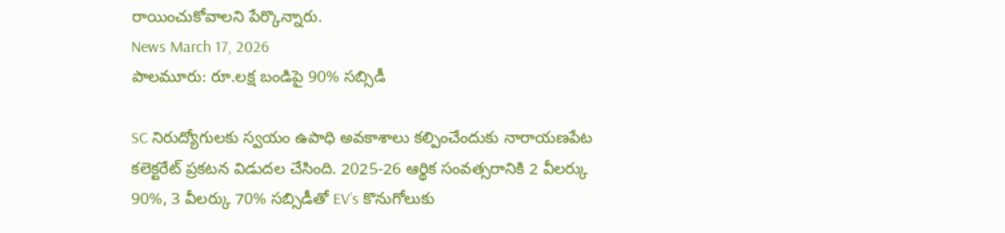రాయించుకోవాలని పేర్కొన్నారు.
News March 17, 2026
పాలమూరు: రూ.లక్ష బండిపై 90% సబ్సిడీ

SC నిరుద్యోగులకు స్వయం ఉపాధి అవకాశాలు కల్పించేందుకు నారాయణపేట కలెక్టరేట్ ప్రకటన విడుదల చేసింది. 2025-26 ఆర్థిక సంవత్సరానికి 2 వీలర్కు 90%, 3 వీలర్కు 70% సబ్సిడీతో EV’s కొనుగోలుకు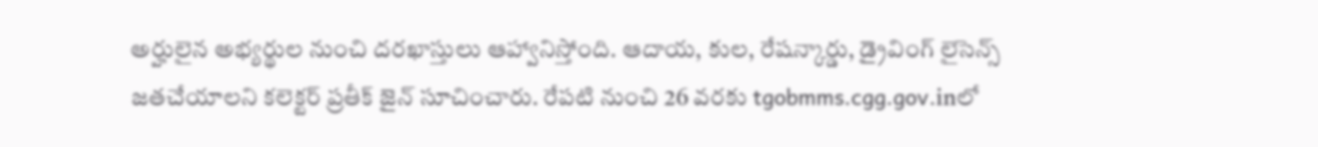అర్హులైన అభ్యర్థుల నుంచి దరఖాస్తులు ఆహ్వానిస్తోంది. ఆదాయ, కుల, రేషన్కార్డు, డ్రైవింగ్ లైసెన్స్ జతచేయాలని కలెక్టర్ ప్రతీక్ జైన్ సూచించారు. రేపటి నుంచి 26 వరకు tgobmms.cgg.gov.inలో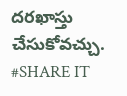దరఖాస్తు చేసుకోవచ్చు. #SHARE IT